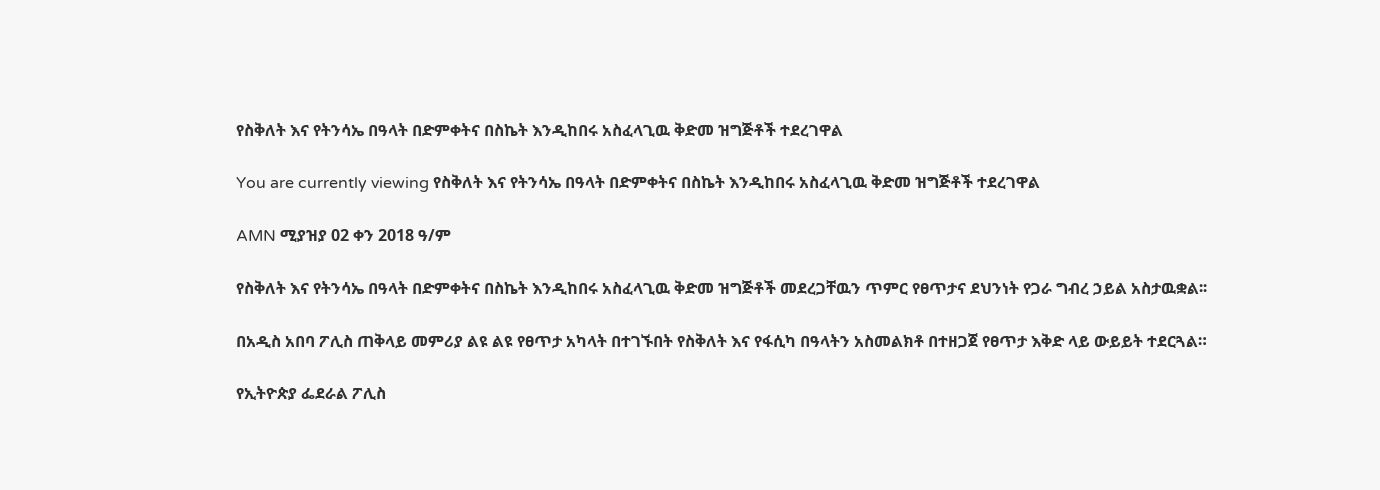የስቅለት እና የትንሳኤ በዓላት በድምቀትና በስኬት እንዲከበሩ አስፈላጊዉ ቅድመ ዝግጅቶች ተደረገዋል

You are currently viewing የስቅለት እና የትንሳኤ በዓላት በድምቀትና በስኬት እንዲከበሩ አስፈላጊዉ ቅድመ ዝግጅቶች ተደረገዋል

AMN ሚያዝያ 02 ቀን 2018 ዓ/ም

የስቅለት እና የትንሳኤ በዓላት በድምቀትና በስኬት እንዲከበሩ አስፈላጊዉ ቅድመ ዝግጅቶች መደረጋቸዉን ጥምር የፀጥታና ደህንነት የጋራ ግብረ ኃይል አስታዉቋል፡፡

በአዲስ አበባ ፖሊስ ጠቅላይ መምሪያ ልዩ ልዩ የፀጥታ አካላት በተገኙበት የስቅለት እና የፋሲካ በዓላትን አስመልክቶ በተዘጋጀ የፀጥታ እቅድ ላይ ውይይት ተደርጓል።

የኢትዮጵያ ፌደራል ፖሊስ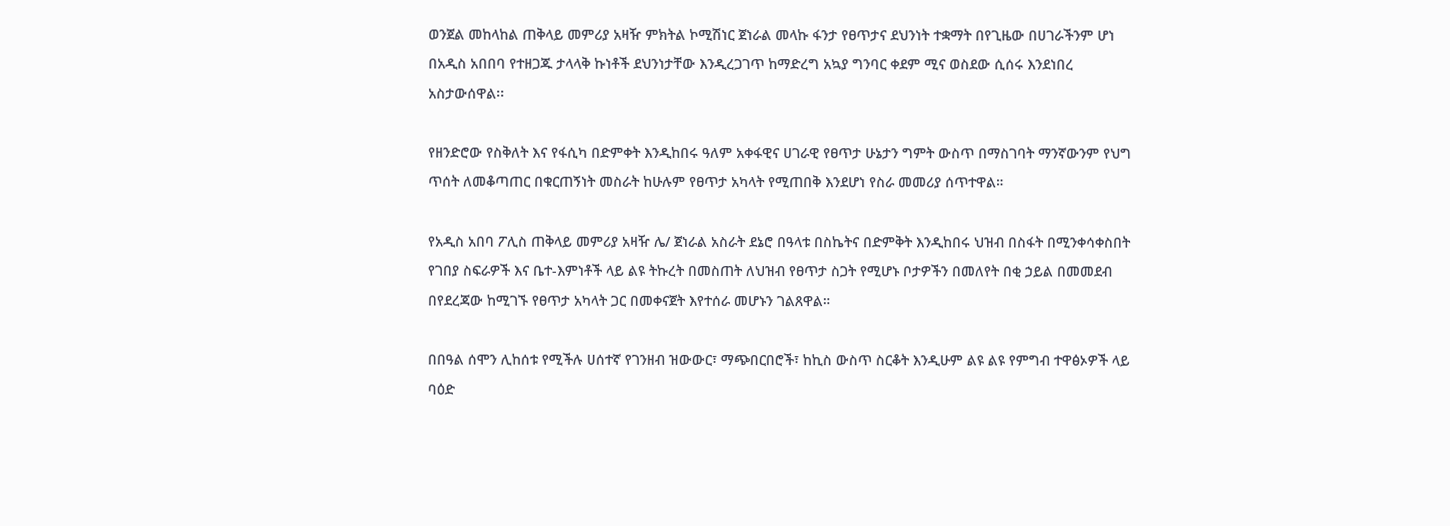ወንጀል መከላከል ጠቅላይ መምሪያ አዛዥ ምክትል ኮሚሽነር ጀነራል መላኩ ፋንታ የፀጥታና ደህንነት ተቋማት በየጊዜው በሀገራችንም ሆነ በአዲስ አበበባ የተዘጋጁ ታላላቅ ኩነቶች ደህንነታቸው እንዲረጋገጥ ከማድረግ አኳያ ግንባር ቀደም ሚና ወስደው ሲሰሩ እንደነበረ አስታውሰዋል፡፡

የዘንድሮው የስቅለት እና የፋሲካ በድምቀት እንዲከበሩ ዓለም አቀፋዊና ሀገራዊ የፀጥታ ሁኔታን ግምት ውስጥ በማስገባት ማንኛውንም የህግ ጥሰት ለመቆጣጠር በቁርጠኝነት መስራት ከሁሉም የፀጥታ አካላት የሚጠበቅ እንደሆነ የስራ መመሪያ ሰጥተዋል።

የአዲስ አበባ ፖሊስ ጠቅላይ መምሪያ አዛዥ ሌ/ ጀነራል አስራት ደኔሮ በዓላቱ በስኬትና በድምቅት እንዲከበሩ ህዝብ በስፋት በሚንቀሳቀስበት የገበያ ስፍራዎች እና ቤተ-እምነቶች ላይ ልዩ ትኩረት በመስጠት ለህዝብ የፀጥታ ስጋት የሚሆኑ ቦታዎችን በመለየት በቂ ኃይል በመመደብ በየደረጃው ከሚገኙ የፀጥታ አካላት ጋር በመቀናጀት እየተሰራ መሆኑን ገልጸዋል።

በበዓል ሰሞን ሊከሰቱ የሚችሉ ሀሰተኛ የገንዘብ ዝውውር፣ ማጭበርበሮች፣ ከኪስ ውስጥ ስርቆት እንዲሁም ልዩ ልዩ የምግብ ተዋፅኦዎች ላይ ባዕድ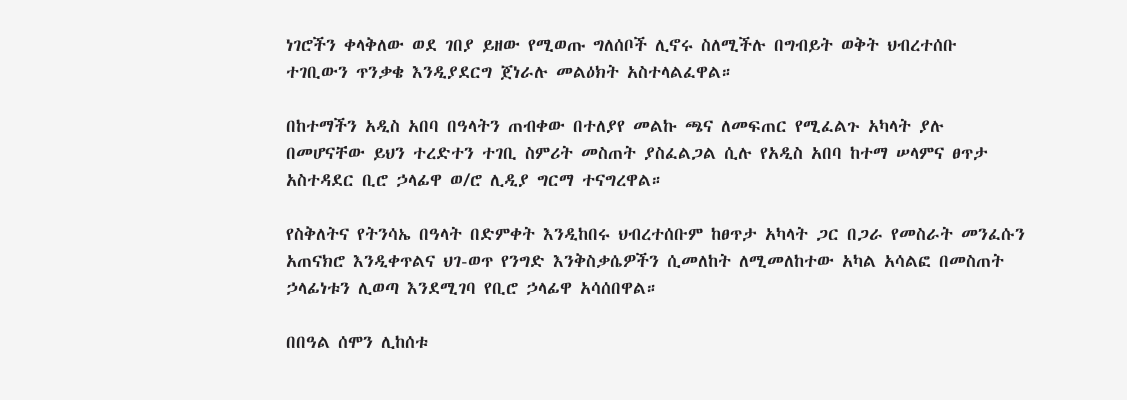ነገሮችን ቀላቅለው ወደ ገበያ ይዘው የሚወጡ ግለሰቦች ሊኖሩ ስለሚችሉ በግብይት ወቅት ህብረተሰቡ ተገቢውን ጥንቃቄ እንዲያደርግ ጀነራሉ መልዕክት አስተላልፈዋል።

በከተማችን አዲስ አበባ በዓላትን ጠብቀው በተለያየ መልኩ ጫና ለመፍጠር የሚፈልጉ አካላት ያሉ በመሆናቸው ይህን ተረድተን ተገቢ ስምሪት መስጠት ያስፈልጋል ሲሉ የአዲስ አበባ ከተማ ሠላምና ፀጥታ አስተዳደር ቢሮ ኃላፊዋ ወ/ሮ ሊዲያ ግርማ ተናግረዋል።

የስቅለትና የትንሳኤ በዓላት በድምቀት እንዲከበሩ ህብረተሰቡም ከፀጥታ አካላት ጋር በጋራ የመስራት መንፈሱን አጠናክሮ እንዲቀጥልና ህገ-ወጥ የንግድ እንቅስቃሴዎችን ሲመለከት ለሚመለከተው አካል አሳልፎ በመስጠት ኃላፊነቱን ሊወጣ እንደሚገባ የቢሮ ኃላፊዋ አሳሰበዋል።

በበዓል ሰሞን ሊከሰቱ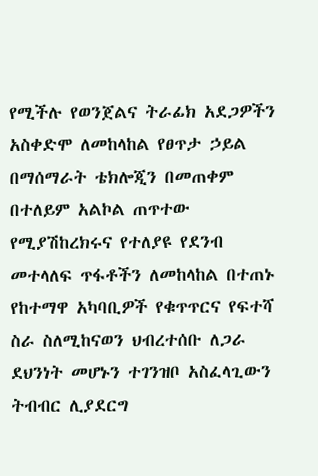የሚችሉ የወንጀልና ትራፊክ አደጋዎችን አስቀድሞ ለመከላከል የፀጥታ ኃይል በማሰማራት ቴክሎጂን በመጠቀም በተለይም አልኮል ጠጥተው የሚያሽከረክሩና የተለያዩ የደንብ መተላለፍ ጥፋቶችን ለመከላከል በተጠኑ የከተማዋ አካባቢዎች የቁጥጥርና የፍተሻ ስራ ስለሚከናወን ህብረተሰቡ ለጋራ ደህንነት መሆኑን ተገንዝቦ አስፈላጊውን ትብብር ሊያደርግ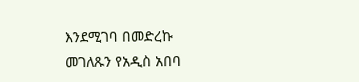እንደሚገባ በመድረኩ መገለጹን የአዲስ አበባ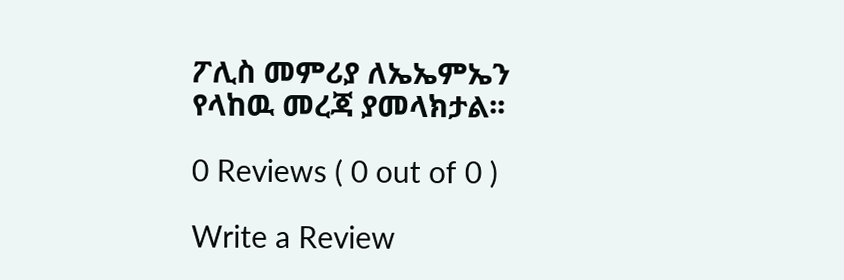ፖሊስ መምሪያ ለኤኤምኤን የላከዉ መረጃ ያመላክታል፡፡

0 Reviews ( 0 out of 0 )

Write a Review